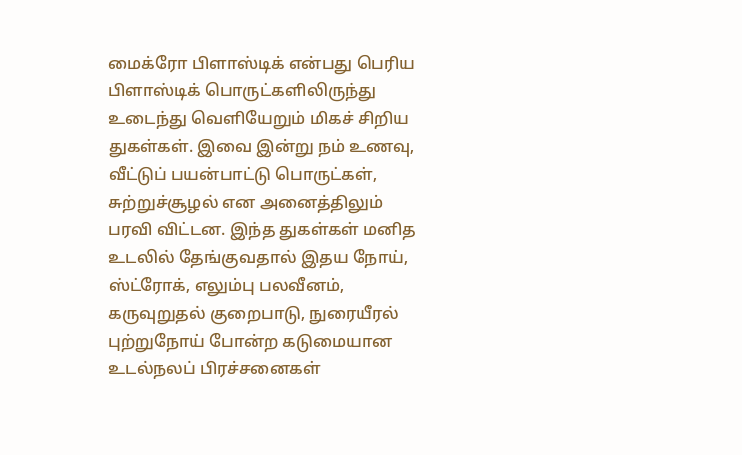மைக்ரோ பிளாஸ்டிக் என்பது பெரிய பிளாஸ்டிக் பொருட்களிலிருந்து உடைந்து வெளியேறும் மிகச் சிறிய துகள்கள். இவை இன்று நம் உணவு, வீட்டுப் பயன்பாட்டு பொருட்கள், சுற்றுச்சூழல் என அனைத்திலும் பரவி விட்டன. இந்த துகள்கள் மனித உடலில் தேங்குவதால் இதய நோய், ஸ்ட்ரோக், எலும்பு பலவீனம், கருவுறுதல் குறைபாடு, நுரையீரல் புற்றுநோய் போன்ற கடுமையான உடல்நலப் பிரச்சனைகள்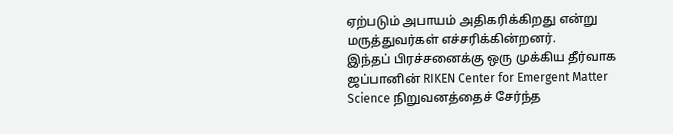ஏற்படும் அபாயம் அதிகரிக்கிறது என்று மருத்துவர்கள் எச்சரிக்கின்றனர்.
இந்தப் பிரச்சனைக்கு ஒரு முக்கிய தீர்வாக ஜப்பானின் RIKEN Center for Emergent Matter Science நிறுவனத்தைச் சேர்ந்த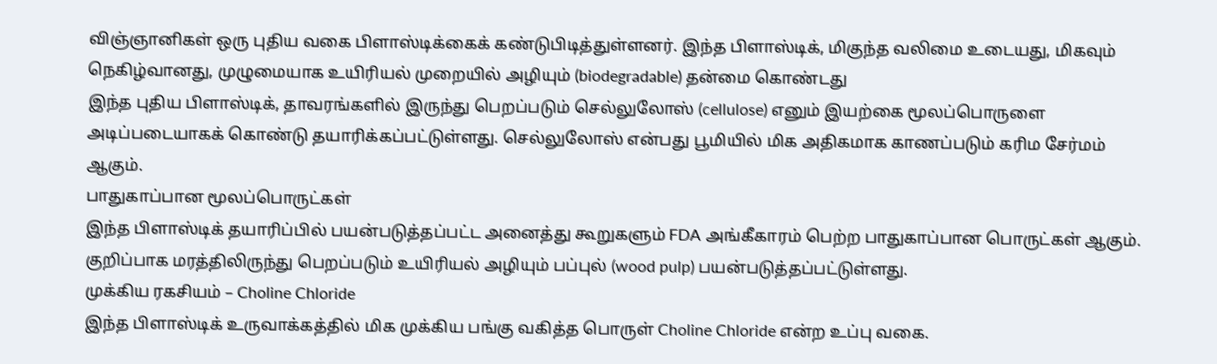விஞ்ஞானிகள் ஒரு புதிய வகை பிளாஸ்டிக்கைக் கண்டுபிடித்துள்ளனர். இந்த பிளாஸ்டிக், மிகுந்த வலிமை உடையது, மிகவும் நெகிழ்வானது, முழுமையாக உயிரியல் முறையில் அழியும் (biodegradable) தன்மை கொண்டது
இந்த புதிய பிளாஸ்டிக், தாவரங்களில் இருந்து பெறப்படும் செல்லுலோஸ் (cellulose) எனும் இயற்கை மூலப்பொருளை அடிப்படையாகக் கொண்டு தயாரிக்கப்பட்டுள்ளது. செல்லுலோஸ் என்பது பூமியில் மிக அதிகமாக காணப்படும் கரிம சேர்மம் ஆகும்.
பாதுகாப்பான மூலப்பொருட்கள்
இந்த பிளாஸ்டிக் தயாரிப்பில் பயன்படுத்தப்பட்ட அனைத்து கூறுகளும் FDA அங்கீகாரம் பெற்ற பாதுகாப்பான பொருட்கள் ஆகும். குறிப்பாக மரத்திலிருந்து பெறப்படும் உயிரியல் அழியும் பப்புல் (wood pulp) பயன்படுத்தப்பட்டுள்ளது.
முக்கிய ரகசியம் – Choline Chloride
இந்த பிளாஸ்டிக் உருவாக்கத்தில் மிக முக்கிய பங்கு வகித்த பொருள் Choline Chloride என்ற உப்பு வகை.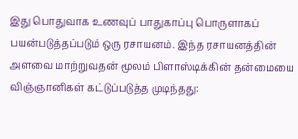இது பொதுவாக உணவுப் பாதுகாப்பு பொருளாகப் பயன்படுத்தப்படும் ஒரு ரசாயனம். இந்த ரசாயனத்தின் அளவை மாற்றுவதன் மூலம் பிளாஸ்டிக்கின் தன்மையை விஞ்ஞானிகள் கட்டுப்படுத்த முடிந்தது: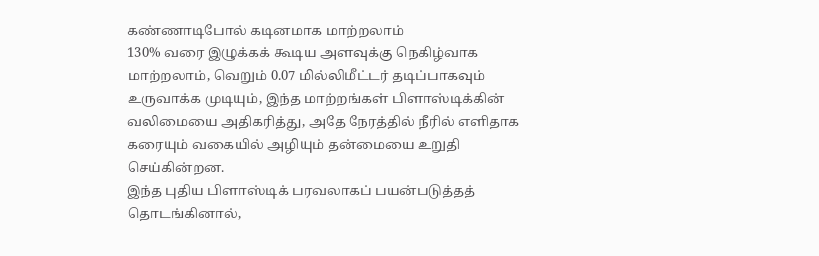கண்ணாடிபோல் கடினமாக மாற்றலாம்
130% வரை இழுக்கக் கூடிய அளவுக்கு நெகிழ்வாக மாற்றலாம், வெறும் 0.07 மில்லிமீட்டர் தடிப்பாகவும் உருவாக்க முடியும், இந்த மாற்றங்கள் பிளாஸ்டிக்கின் வலிமையை அதிகரித்து, அதே நேரத்தில் நீரில் எளிதாக கரையும் வகையில் அழியும் தன்மையை உறுதி செய்கின்றன.
இந்த புதிய பிளாஸ்டிக் பரவலாகப் பயன்படுத்தத் தொடங்கினால்,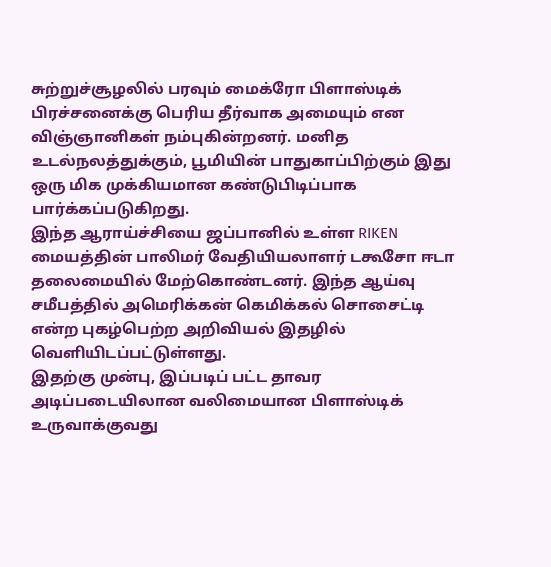சுற்றுச்சூழலில் பரவும் மைக்ரோ பிளாஸ்டிக் பிரச்சனைக்கு பெரிய தீர்வாக அமையும் என விஞ்ஞானிகள் நம்புகின்றனர். மனித உடல்நலத்துக்கும், பூமியின் பாதுகாப்பிற்கும் இது ஒரு மிக முக்கியமான கண்டுபிடிப்பாக பார்க்கப்படுகிறது.
இந்த ஆராய்ச்சியை ஜப்பானில் உள்ள RIKEN மையத்தின் பாலிமர் வேதியியலாளர் டகூசோ ஈடா தலைமையில் மேற்கொண்டனர். இந்த ஆய்வு சமீபத்தில் அமெரிக்கன் கெமிக்கல் சொசைட்டி என்ற புகழ்பெற்ற அறிவியல் இதழில் வெளியிடப்பட்டுள்ளது.
இதற்கு முன்பு, இப்படிப் பட்ட தாவர அடிப்படையிலான வலிமையான பிளாஸ்டிக் உருவாக்குவது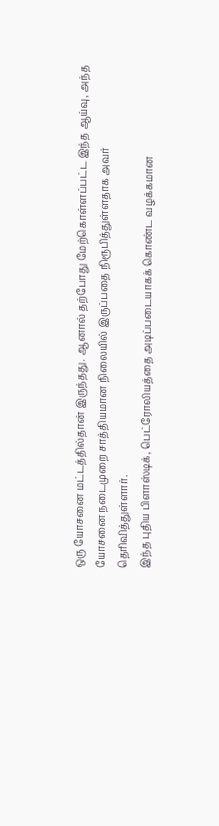ஒரு யோசனை மட்டத்தில்தான் இருந்தது. ஆனால் தற்போது மேற்கொள்ளப்பட்ட இந்த ஆய்வு, அந்த யோசனை நடைமுறை சாத்தியமான நிலையில் இருப்பதை நிரூபித்துள்ளதாக அவர் தெரிவித்துள்ளார்.
இந்த புதிய பிளாஸ்டிக், பெட்ரோலியத்தை அடிப்படையாகக் கொண்ட வழக்கமான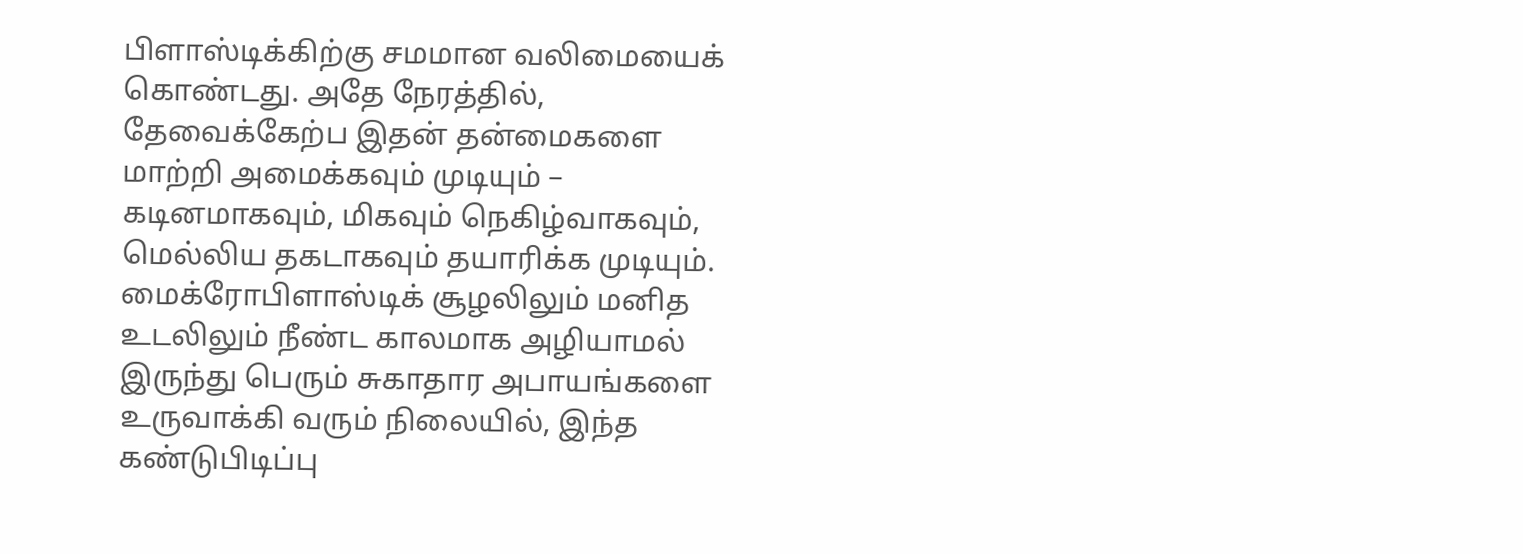பிளாஸ்டிக்கிற்கு சமமான வலிமையைக் கொண்டது. அதே நேரத்தில், தேவைக்கேற்ப இதன் தன்மைகளை மாற்றி அமைக்கவும் முடியும் – கடினமாகவும், மிகவும் நெகிழ்வாகவும், மெல்லிய தகடாகவும் தயாரிக்க முடியும்.
மைக்ரோபிளாஸ்டிக் சூழலிலும் மனித உடலிலும் நீண்ட காலமாக அழியாமல் இருந்து பெரும் சுகாதார அபாயங்களை உருவாக்கி வரும் நிலையில், இந்த கண்டுபிடிப்பு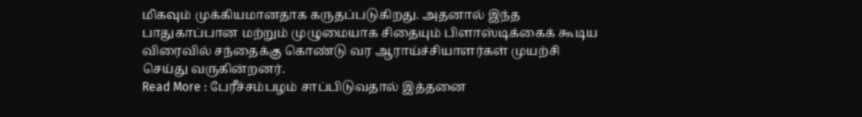மிகவும் முக்கியமானதாக கருதப்படுகிறது. அதனால் இந்த பாதுகாப்பான மற்றும் முழுமையாக சிதையும் பிளாஸ்டிக்கைக் கூடிய விரைவில் சந்தைக்கு கொண்டு வர ஆராய்ச்சியாளர்கள் முயற்சி செய்து வருகின்றனர்.
Read More : பேரீச்சம்பழம் சாப்பிடுவதால் இத்தனை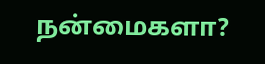நன்மைகளா?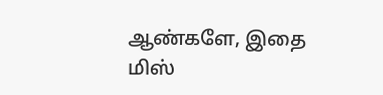ஆண்களே, இதை மிஸ்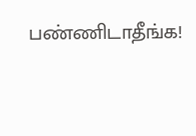பண்ணிடாதீங்க!